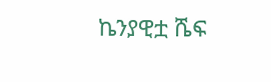ኬንያዊቷ ሼፍ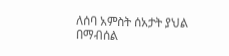ለሰባ አምስት ሰአታት ያህል በማብሰል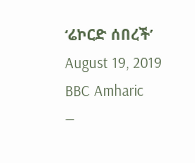‘ሬኮርድ ሰበረች’
August 19, 2019
BBC Amharic
—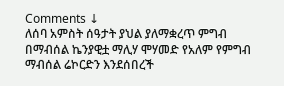Comments ↓
ለሰባ አምስት ሰዓታት ያህል ያለማቋረጥ ምግብ በማብሰል ኬንያዊቷ ማሊሃ ሞሃመድ የአለም የምግብ ማብሰል ሬኮርድን እንደሰበረች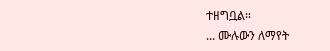ተዘግቧል።
... ሙሉውን ለማየት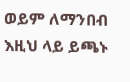ወይም ለማንበብ እዚህ ላይ ይጫኑ